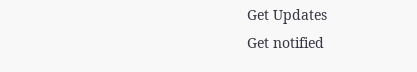Get Updates
Get notified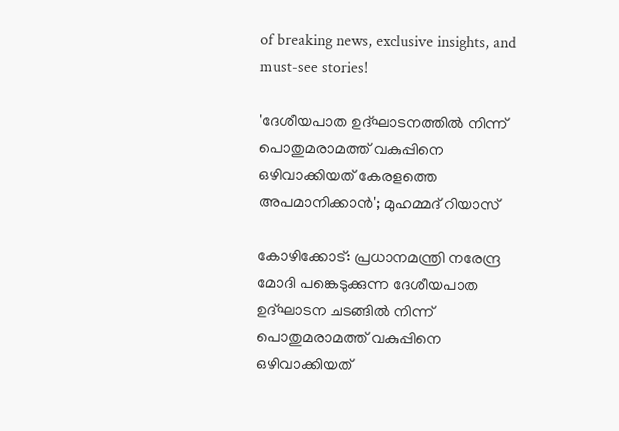of breaking news, exclusive insights, and must-see stories!

'ദേശീയപാത ഉദ്‌ഘാടനത്തിൽ നിന്ന് പൊതുമരാമത്ത് വകുപ്പിനെ ഒഴിവാക്കിയത് കേരളത്തെ അപമാനിക്കാൻ'; മുഹമ്മദ് റിയാസ്

കോഴിക്കോട്: പ്രധാനമന്ത്രി നരേന്ദ്ര മോദി പങ്കെടുക്കുന്ന ദേശീയപാത ഉദ്ഘാടന ചടങ്ങിൽ നിന്ന് പൊതുമരാമത്ത് വകുപ്പിനെ ഒഴിവാക്കിയത്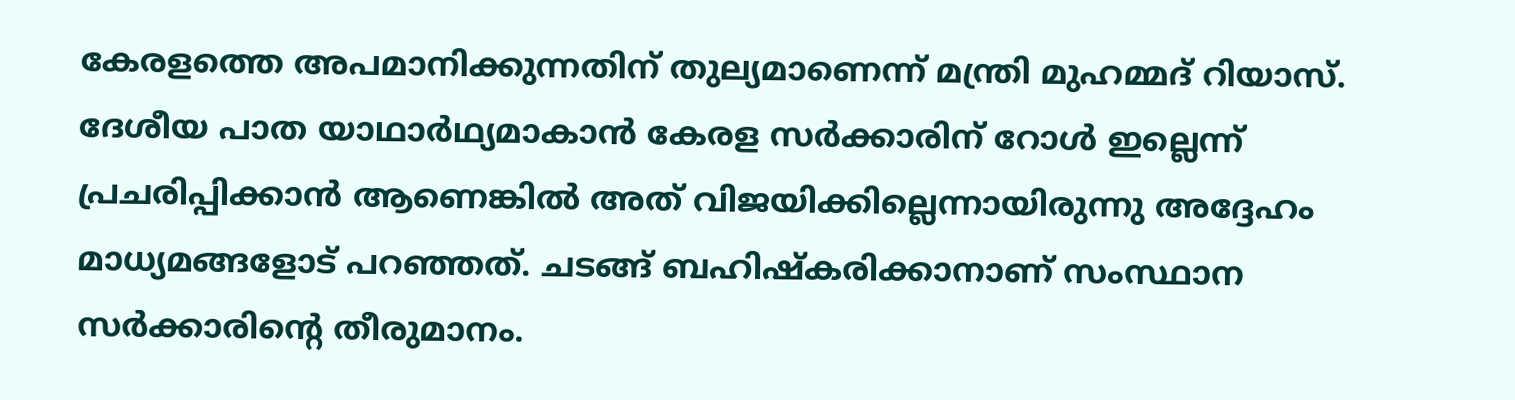കേരളത്തെ അപമാനിക്കുന്നതിന് തുല്യമാണെന്ന് മന്ത്രി മുഹമ്മദ് റിയാസ്. ദേശീയ പാത യാഥാർഥ്യമാകാൻ കേരള സർക്കാരിന് റോൾ ഇല്ലെന്ന് പ്രചരിപ്പിക്കാൻ ആണെങ്കിൽ അത് വിജയിക്കില്ലെന്നായിരുന്നു അദ്ദേഹം മാധ്യമങ്ങളോട് പറഞ്ഞത്. ചടങ്ങ് ബഹിഷ്‌കരിക്കാനാണ് സംസ്ഥാന സർക്കാരിന്റെ തീരുമാനം.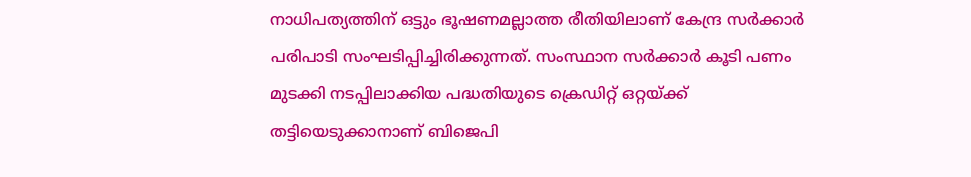നാധിപത്യത്തിന് ഒട്ടും ഭൂഷണമല്ലാത്ത രീതിയിലാണ് കേന്ദ്ര സർക്കാർ പരിപാടി സംഘടിപ്പിച്ചിരിക്കുന്നത്. സംസ്ഥാന സർക്കാർ കൂടി പണം മുടക്കി നടപ്പിലാക്കിയ പദ്ധതിയുടെ ക്രെഡിറ്റ് ഒറ്റയ്ക്ക് തട്ടിയെടുക്കാനാണ് ബിജെപി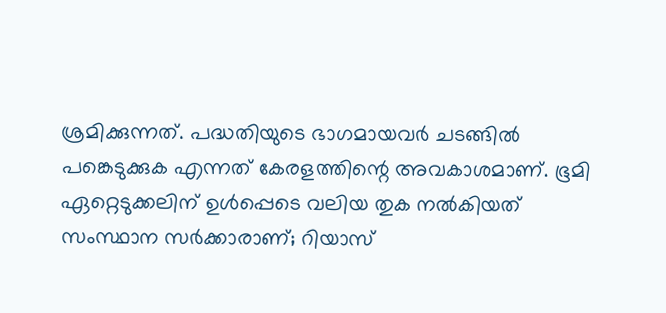ശ്രമിക്കുന്നത്. പദ്ധതിയുടെ ഭാഗമായവർ ചടങ്ങിൽ പങ്കെടുക്കുക എന്നത് കേരളത്തിന്റെ അവകാശമാണ്. ഭൂമി ഏറ്റെടുക്കലിന് ഉൾപ്പെടെ വലിയ തുക നൽകിയത് സംസ്ഥാന സർക്കാരാണ്; റിയാസ്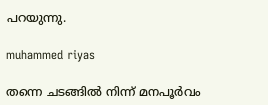പറയുന്നു.

muhammed riyas

തന്നെ ചടങ്ങിൽ നിന്ന് മനപൂർവം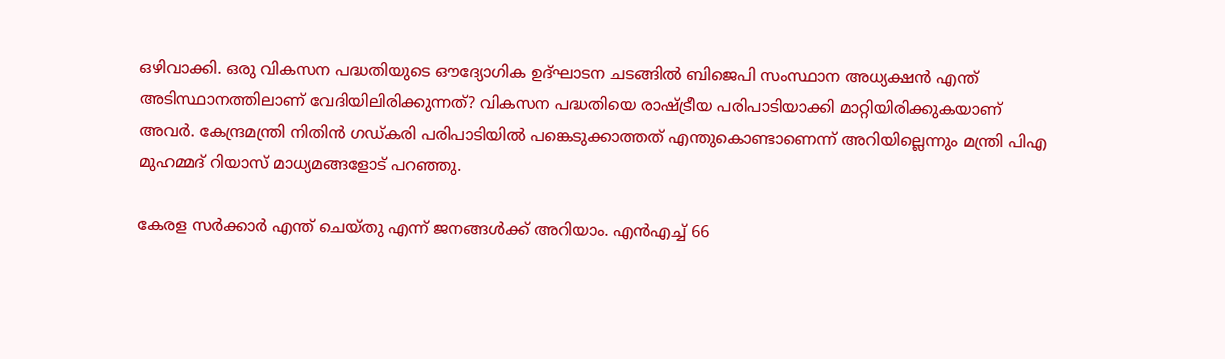ഒഴിവാക്കി. ഒരു വികസന പദ്ധതിയുടെ ഔദ്യോഗിക ഉദ്ഘാടന ചടങ്ങിൽ ബിജെപി സംസ്ഥാന അധ്യക്ഷൻ എന്ത് അടിസ്ഥാനത്തിലാണ് വേദിയിലിരിക്കുന്നത്? വികസന പദ്ധതിയെ രാഷ്ട്രീയ പരിപാടിയാക്കി മാറ്റിയിരിക്കുകയാണ് അവർ. കേന്ദ്രമന്ത്രി നിതിൻ ഗഡ്‌കരി പരിപാടിയിൽ പങ്കെടുക്കാത്തത് എന്തുകൊണ്ടാണെന്ന് അറിയില്ലെന്നും മന്ത്രി പിഎ മുഹമ്മദ് റിയാസ് മാധ്യമങ്ങളോട് പറഞ്ഞു.

കേരള സർക്കാർ എന്ത്‌ ചെയ്‌തു എന്ന് ജനങ്ങൾക്ക് അറിയാം. എന്‍എച്ച് 66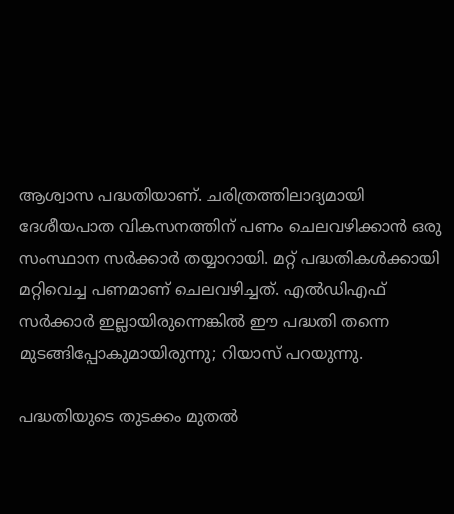ആശ്വാസ പദ്ധതിയാണ്. ചരിത്രത്തിലാദ്യമായി ദേശീയപാത വികസനത്തിന് പണം ചെലവഴിക്കാന്‍ ഒരു സംസ്ഥാന സര്‍ക്കാര്‍ തയ്യാറായി. മറ്റ് പദ്ധതികള്‍ക്കായി മറ്റിവെച്ച പണമാണ് ചെലവഴിച്ചത്. എൽഡിഎഫ് സർക്കാർ ഇല്ലായിരുന്നെങ്കിൽ ഈ പദ്ധതി തന്നെ മുടങ്ങിപ്പോകുമായിരുന്നു; റിയാസ് പറയുന്നു.

പദ്ധതിയുടെ തുടക്കം മുതൽ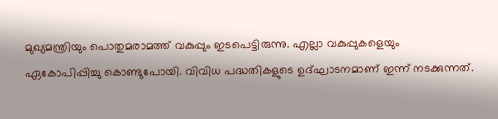മുഖ്യമന്ത്രിയും പൊതുമരാമത്ത് വകുപ്പും ഇടപെട്ടിരുന്നു. എല്ലാ വകുപ്പുകളെയും ഏകോപിപ്പിച്ചു കൊണ്ടുപോയി. വിവിധ പദ്ധതികളുടെ ഉദ്ഘാടനമാണ് ഇന്ന് നടക്കുന്നത്.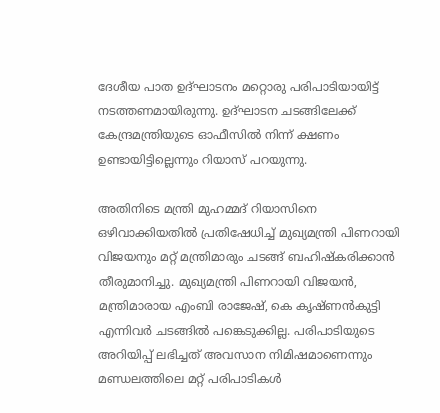ദേശീയ പാത ഉദ്ഘാടനം മറ്റൊരു പരിപാടിയായിട്ട് നടത്തണമായിരുന്നു. ഉദ്ഘാടന ചടങ്ങിലേക്ക് കേന്ദ്രമന്ത്രിയുടെ ഓഫീസില്‍ നിന്ന് ക്ഷണം ഉണ്ടായിട്ടില്ലെന്നും റിയാസ് പറയുന്നു.

അതിനിടെ മന്ത്രി മുഹമ്മദ് റിയാസിനെ ഒഴിവാക്കിയതിൽ പ്രതിഷേധിച്ച് മുഖ്യമന്ത്രി പിണറായി വിജയനും മറ്റ് മന്ത്രിമാരും ചടങ്ങ് ബഹിഷ്‌കരിക്കാൻ തീരുമാനിച്ചു. മുഖ്യമന്ത്രി പിണറായി വിജയൻ, മന്ത്രിമാരായ എംബി രാജേഷ്, കെ കൃഷ്‌ണൻകുട്ടി എന്നിവർ ചടങ്ങിൽ പങ്കെടുക്കില്ല. പരിപാടിയുടെ അറിയിപ്പ് ലഭിച്ചത് അവസാന നിമിഷമാണെന്നും മണ്ഡലത്തിലെ മറ്റ് പരിപാടികൾ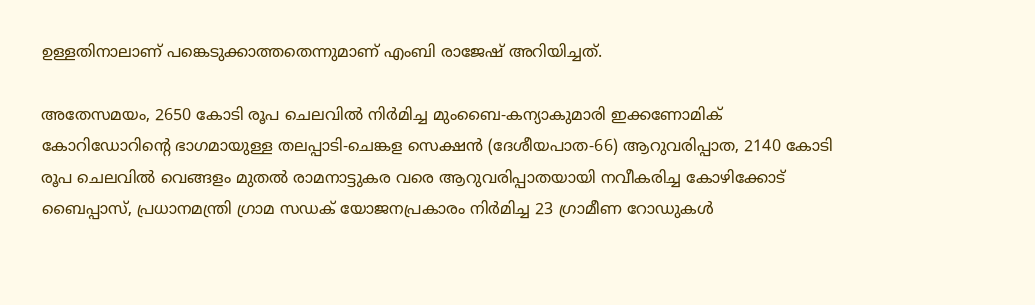ഉള്ളതിനാലാണ് പങ്കെടുക്കാത്തതെന്നുമാണ് എംബി രാജേഷ് അറിയിച്ചത്.

അതേസമയം, 2650 കോടി രൂപ ചെലവിൽ നിർമിച്ച മുംബൈ-കന്യാകുമാരി ഇക്കണോമിക് കോറിഡോറിന്റെ ഭാഗമായുള്ള തലപ്പാടി-ചെങ്കള സെക്ഷൻ (ദേശീയപാത-66) ആറുവരിപ്പാത, 2140 കോടി രൂപ ചെലവിൽ വെങ്ങളം മുതൽ രാമനാട്ടുകര വരെ ആറുവരിപ്പാതയായി നവീകരിച്ച കോഴിക്കോട് ബൈപ്പാസ്, പ്രധാനമന്ത്രി ഗ്രാമ സഡക് യോജനപ്രകാരം നിർമിച്ച 23 ഗ്രാമീണ റോഡുകൾ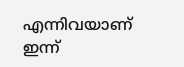എന്നിവയാണ് ഇന്ന്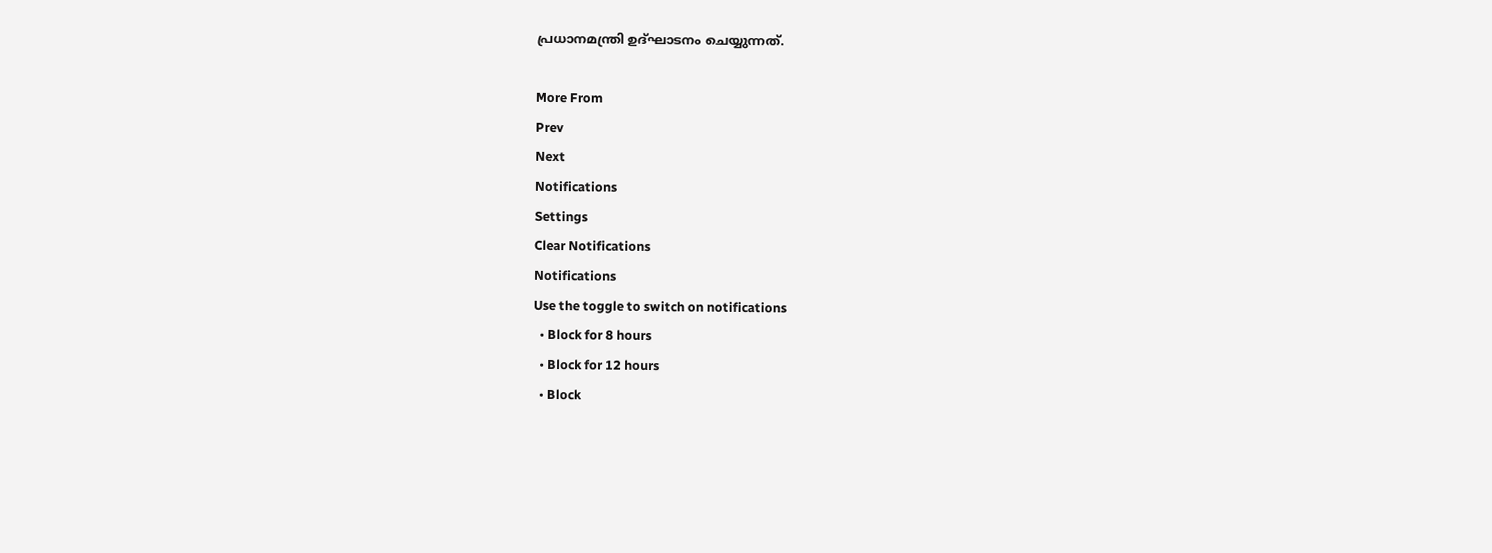പ്രധാനമന്ത്രി ഉദ്‌ഘാടനം ചെയ്യുന്നത്.

More From
Prev
Next
Notifications
Settings
Clear Notifications
Notifications
Use the toggle to switch on notifications
  • Block for 8 hours
  • Block for 12 hours
  • Block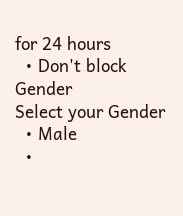for 24 hours
  • Don't block
Gender
Select your Gender
  • Male
  •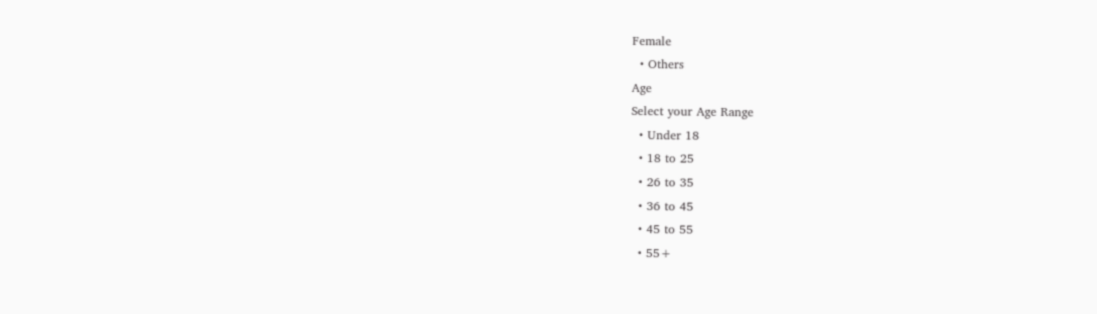Female
  • Others
Age
Select your Age Range
  • Under 18
  • 18 to 25
  • 26 to 35
  • 36 to 45
  • 45 to 55
  • 55+